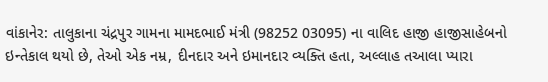વાંકાનેર: તાલુકાના ચંદ્રપુર ગામના મામદભાઈ મંત્રી (98252 03095) ના વાલિદ હાજી હાજીસાહેબનો ઇન્તેકાલ થયો છે, તેઓ એક નમ્ર, દીનદાર અને ઇમાનદાર વ્યક્તિ હતા, અલ્લાહ તઆલા પ્યારા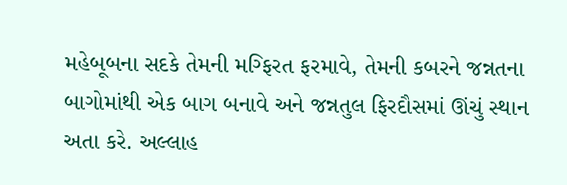મહેબૂબના સદકે તેમની મગ્ફિરત ફરમાવે, તેમની કબરને જન્નતના બાગોમાંથી એક બાગ બનાવે અને જન્નતુલ ફિરદૌસમાં ઊંચું સ્થાન અતા કરે. અલ્લાહ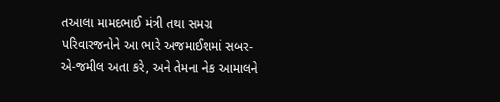તઆલા મામદભાઈ મંત્રી તથા સમગ્ર પરિવારજનોને આ ભારે અજમાઈશમાં સબર-એ-જમીલ અતા કરે, અને તેમના નેક આમાલને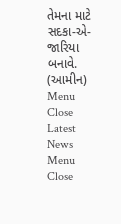તેમના માટે સદકા-એ-જારિયા બનાવે. (આમીન)
Menu Close
Latest News
Menu Close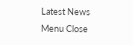Latest News
Menu Close